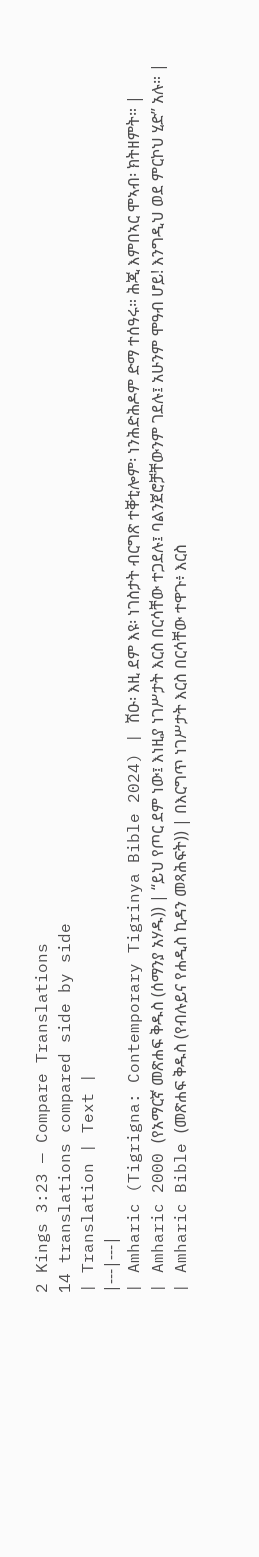2 Kings 3:23 — Compare Translations
14 translations compared side by side
| Translation | Text |
|---|---|
| Amharic (Tigrigna: Contemporary Tigrinya Bible 2024) | ሽዑ፡ እዚ ደም እዩ፡ ነገስታት ብርግጽ ተቐቲሎም፡ ነንሕድሕዶም ድማ ተሰዓሩ። ሕጂ እምበኣር ሞኣብ፡ ክትዘምት። |
| Amharic 2000 (የአማርኛ መጽሐፍ ቅዱስ (ሰማንያ አሃዱ)) | “ይህ የጦር ደም ነው፤ እነዚያ ነገሥታት እርስ በርሳቸው ተጋደሉ፤ ባልንጀሮቻቸውንም ገደሉ፤ አሁንም ሞዓብ ሆይ! እንግዲህ ወደ ምርኮህ ሂድ” አሉ። |
| Amharic Bible (መጽሐፍ ቅዱስ (የብሉይና የሐዲስ ኪዳን መጻሕፍት)) | በእርግጥ ነገሥታት እርስ በርሳቸው ተዋጉ፥ እርስ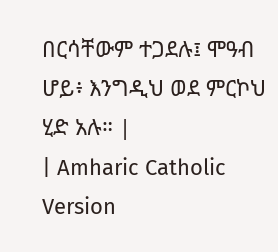በርሳቸውም ተጋደሉ፤ ሞዓብ ሆይ፥ እንግዲህ ወደ ምርኮህ ሂድ አሉ። |
| Amharic Catholic Version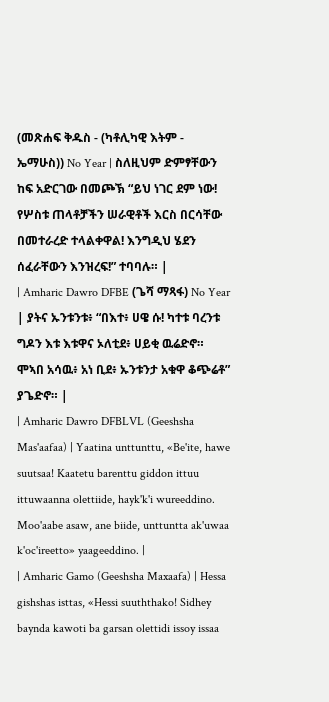(መጽሐፍ ቅዱስ - (ካቶሊካዊ እትም - ኤማሁስ)) No Year | ስለዚህም ድምፃቸውን ከፍ አድርገው በመጮኽ “ይህ ነገር ደም ነው! የሦስቱ ጠላቶቻችን ሠራዊቶች እርስ በርሳቸው በመተራረድ ተላልቀዋል! እንግዲህ ሄደን ሰፈራቸውን እንዝረፍ!” ተባባሉ። |
| Amharic Dawro DFBE (ጌሻ ማጻፋ) No Year | ያትና ኡንቱንቱ፥ “በእተ፥ ሀዌ ሱ! ካተቱ ባረንቱ ግዶን እቱ እቱዋና ኦለቲደ፥ ሀይቂ ዉሬድኖ። ሞኣበ አሳዉ፥ አነ ቢደ፥ ኡንቱንታ አቁዋ ቆጭሬቶ” ያጌድኖ። |
| Amharic Dawro DFBLVL (Geeshsha Mas'aafaa) | Yaatina unttunttu, «Be'ite, hawe suutsaa! Kaatetu barenttu giddon ittuu ittuwaanna olettiide, hayk'k'i wureeddino. Moo'aabe asaw, ane biide, unttuntta ak'uwaa k'oc'ireetto» yaageeddino. |
| Amharic Gamo (Geeshsha Maxaafa) | Hessa gishshas isttas, «Hessi suuththako! Sidhey baynda kawoti ba garsan olettidi issoy issaa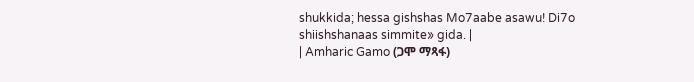shukkida; hessa gishshas Mo7aabe asawu! Di7o shiishshanaas simmite» gida. |
| Amharic Gamo (ጋሞ ማጻፋ)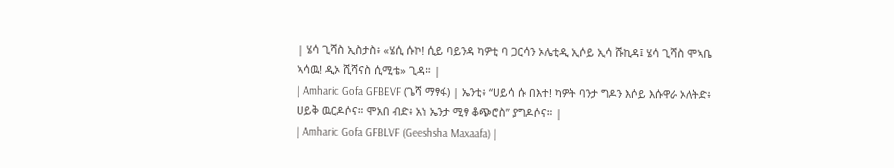| ሄሳ ጊሻስ ኢስታስ፥ «ሄሲ ሱኮ! ሲይ ባይንዳ ካዎቲ ባ ጋርሳን ኦሌቲዲ ኢሶይ ኢሳ ሹኪዳ፤ ሄሳ ጊሻስ ሞኣቤ ኣሳዉ! ዲኦ ሺሻናስ ሲሚቴ» ጊዳ። |
| Amharic Gofa GFBEVF (ጌሻ ማፃፋ) | ኤንቲ፥ “ሀይሳ ሱ በእተ! ካዎት ባንታ ግዶን እሶይ እሱዋራ ኦለትድ፥ ሀይቅ ዉርዶሶና። ሞአበ ብድ፥ አነ ኤንታ ሚፃ ቆጭሮስ” ያግዶሶና። |
| Amharic Gofa GFBLVF (Geeshsha Maxaafa) |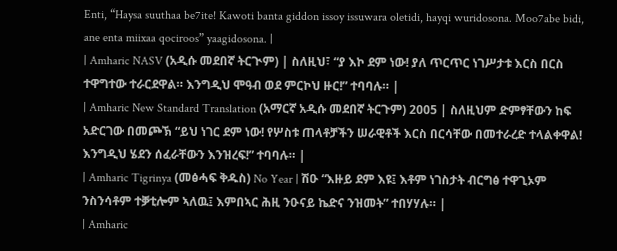Enti, “Haysa suuthaa be7ite! Kawoti banta giddon issoy issuwara oletidi, hayqi wuridosona. Moo7abe bidi, ane enta miixaa qociroos” yaagidosona. |
| Amharic NASV (አዲሱ መደበኛ ትርጒም) | ስለዚህ፣ “ያ እኮ ደም ነው! ያለ ጥርጥር ነገሥታቱ እርስ በርስ ተዋግተው ተራርደዋል። እንግዲህ ሞዓብ ወደ ምርኮህ ዙር!” ተባባሉ። |
| Amharic New Standard Translation (አማርኛ አዲሱ መደበኛ ትርጉም) 2005 | ስለዚህም ድምፃቸውን ከፍ አድርገው በመጮኽ “ይህ ነገር ደም ነው! የሦስቱ ጠላቶቻችን ሠራዊቶች እርስ በርሳቸው በመተራረድ ተላልቀዋል! እንግዲህ ሄደን ሰፈራቸውን እንዝረፍ!” ተባባሉ። |
| Amharic Tigrinya (መፅሓፍ ቅዱስ) No Year | ሽዑ “እዙይ ደም እዩ፤ እቶም ነገስታት ብርግፅ ተዋጊኦም ንስንሳቶም ተቓቲሎም ኣለዉ፤ እምበኣር ሕዚ ንዑናይ ኬድና ንዝመት” ተበሃሃሉ። |
| Amharic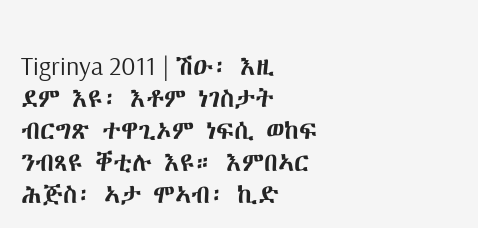Tigrinya 2011 | ሽዑ፡ እዚ ደም እዩ፡ እቶም ነገስታት ብርግጽ ተዋጊኦም ነፍሲ ወከፍ ንብጻዩ ቐቲሉ እዩ። እምበኣር ሕጅስ፡ ኣታ ሞኣብ፡ ኪድ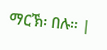ማርኽ፡ በሉ። |